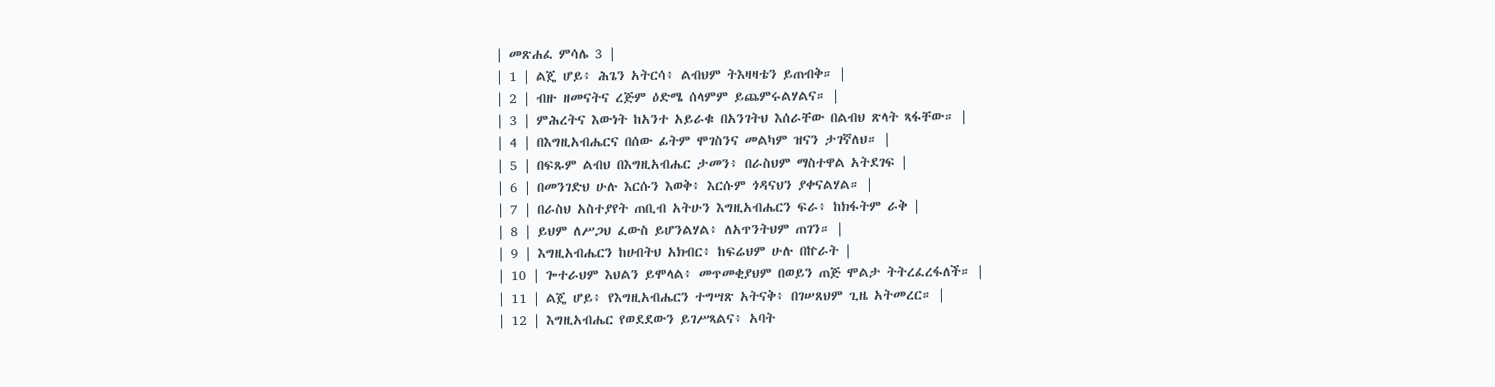| መጽሐፈ ምሳሌ 3 |
| 1 | ልጄ ሆይ፥ ሕጌን አትርሳ፥ ልብህም ትእዛዛቴን ይጠብቅ። |
| 2 | ብዙ ዘመናትና ረጅም ዕድሜ ሰላምም ይጨምሩልሃልና። |
| 3 | ምሕረትና እውነት ከአንተ አይራቁ በአንገትህ እሰራቸው በልብህ ጽላት ጻፋቸው። |
| 4 | በእግዚአብሔርና በሰው ፊትም ሞገስንና መልካም ዝናን ታገኛለህ። |
| 5 | በፍጹም ልብህ በእግዚአብሔር ታመን፥ በራስህም ማስተዋል አትደገፍ |
| 6 | በመንገድህ ሁሉ እርሱን እወቅ፥ እርሱም ጎዳናህን ያቀናልሃል። |
| 7 | በራስህ አስተያየት ጠቢብ አትሁን እግዚአብሔርን ፍራ፥ ከክፋትም ራቅ |
| 8 | ይህም ለሥጋህ ፈውስ ይሆንልሃል፥ ለአጥንትህም ጠገን። |
| 9 | እግዚአብሔርን ከሀብትህ አክብር፥ ከፍሬህም ሁሉ በኵራት |
| 10 | ጐተራህም እህልን ይሞላል፥ መጥመቂያህም በወይን ጠጅ ሞልታ ትትረፈረፋለች። |
| 11 | ልጄ ሆይ፥ የእግዚአብሔርን ተግሣጽ አትናቅ፥ በገሠጸህም ጊዜ አትመረር። |
| 12 | እግዚአብሔር የወደደውን ይገሥጻልና፥ አባት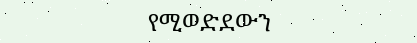የሚወድደውን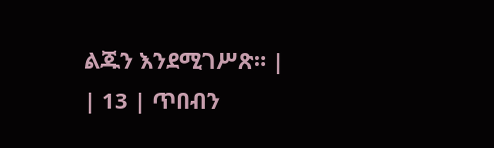ልጁን እንደሚገሥጽ። |
| 13 | ጥበብን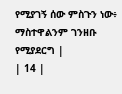የሚያገኝ ሰው ምስጉን ነው፥ ማስተዋልንም ገንዘቡ የሚያደርግ |
| 14 |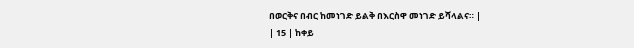በወርቅና በብር ከመነገድ ይልቅ በእርስዋ መነገድ ይሻላልና። |
| 15 | ከቀይ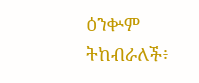ዕንቍም ትከብራለች፥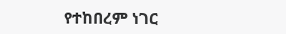የተከበረም ነገር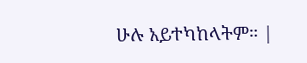ሁሉ አይተካከላትም። |